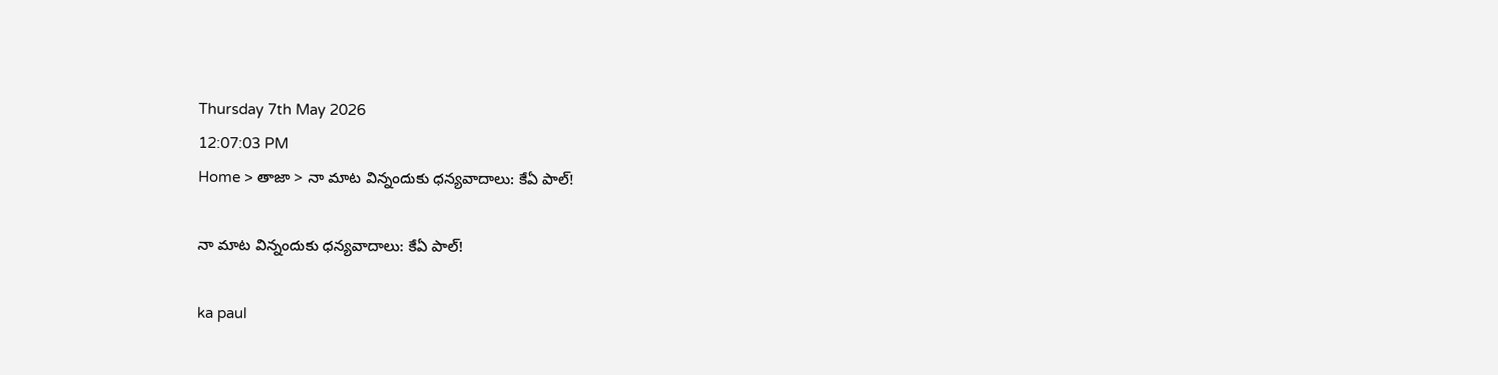Thursday 7th May 2026
12:07:03 PM
Home > తాజా > నా మాట విన్నందుకు ధన్యవాదాలు: కేఏ పాల్!

నా మాట విన్నందుకు ధన్యవాదాలు: కేఏ పాల్!

ka paul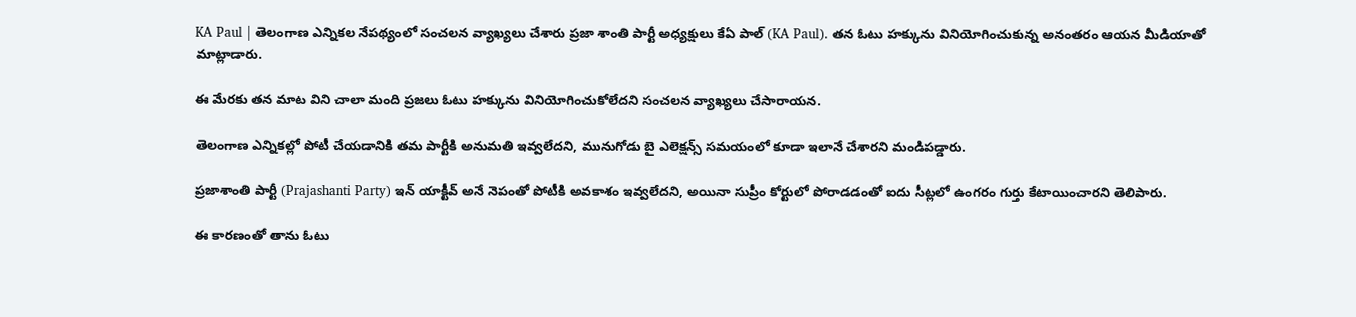KA Paul | తెలంగాణ ఎన్నికల నేపథ్యంలో సంచలన వ్యాఖ్యలు చేశారు ప్రజా శాంతి పార్టీ అధ్యక్షులు కేఏ పాల్ (KA Paul). తన ఓటు హక్కును వినియోగించుకున్న అనంతరం ఆయన మీడియాతో మాట్లాడారు.

ఈ మేరకు తన మాట విని చాలా మంది ప్రజలు ఓటు హక్కును వినియోగించుకోలేదని సంచలన వ్యాఖ్యలు చేసారాయన.

తెలంగాణ ఎన్నికల్లో పోటీ చేయడానికి తమ పార్టీకి అనుమతి ఇవ్వలేదని, మునుగోడు బై ఎలెక్షన్స్ సమయంలో కూడా ఇలానే చేశారని మండిపడ్డారు.

ప్రజాశాంతి పార్టీ (Prajashanti Party) ఇన్ యాక్టీవ్ అనే నెపంతో పోటీకి అవకాశం ఇవ్వలేదని, అయినా సుప్రీం కోర్టులో పోరాడడంతో ఐదు సీట్లలో ఉంగరం గుర్తు కేటాయించారని తెలిపారు.

ఈ కారణంతో తాను ఓటు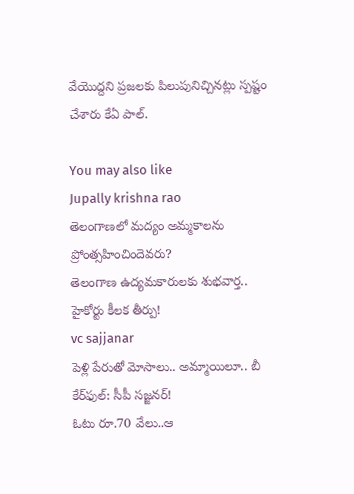వేయొద్దని ప్రజలకు పిలుపునిచ్చినట్లు స్పష్టం చేశారు కేఏ పాల్.

You may also like
Jupally krishna rao
తెలంగాణలో మ‌ద్యం అమ్మ‌కాల‌ను ప్రోంత్స‌హించిందెవ‌రు?
తెలంగాణ ఉద్యమకారులకు శుభవార్త.. హైకోర్టు కీలక తీర్పు!
vc sajjanar
పెళ్లి పేరుతో మోసాలు.. అమ్మాయిలూ.. బీ కేర్‌ఫుల్: సీపీ సజ్జనర్!
ఓటు రూ.70 వేలు..ఆ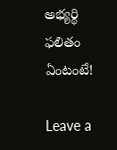అభ్యర్థి ఫలితం ఏంటంటే!

Leave a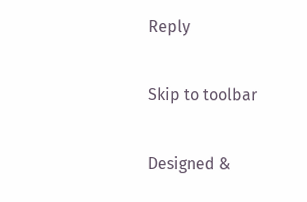Reply

Skip to toolbar

Designed &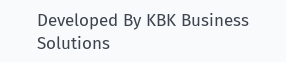Developed By KBK Business Solutions